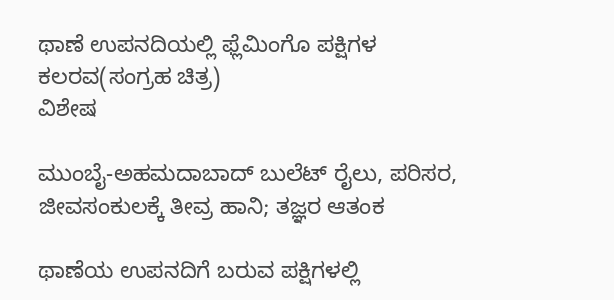ಥಾಣೆ ಉಪನದಿಯಲ್ಲಿ ಫ್ಲೆಮಿಂಗೊ ಪಕ್ಷಿಗಳ ಕಲರವ(ಸಂಗ್ರಹ ಚಿತ್ರ)
ವಿಶೇಷ

ಮುಂಬೈ-ಅಹಮದಾಬಾದ್ ಬುಲೆಟ್ ರೈಲು, ಪರಿಸರ, ಜೀವಸಂಕುಲಕ್ಕೆ ತೀವ್ರ ಹಾನಿ; ತಜ್ಞರ ಆತಂಕ

ಥಾಣೆಯ ಉಪನದಿಗೆ ಬರುವ ಪಕ್ಷಿಗಳಲ್ಲಿ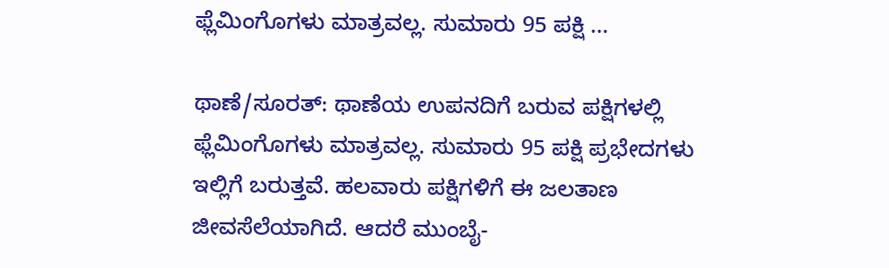ಫ್ಲೆಮಿಂಗೊಗಳು ಮಾತ್ರವಲ್ಲ. ಸುಮಾರು 95 ಪಕ್ಷಿ ...

ಥಾಣೆ/ಸೂರತ್: ಥಾಣೆಯ ಉಪನದಿಗೆ ಬರುವ ಪಕ್ಷಿಗಳಲ್ಲಿ ಫ್ಲೆಮಿಂಗೊಗಳು ಮಾತ್ರವಲ್ಲ. ಸುಮಾರು 95 ಪಕ್ಷಿ ಪ್ರಭೇದಗಳು ಇಲ್ಲಿಗೆ ಬರುತ್ತವೆ. ಹಲವಾರು ಪಕ್ಷಿಗಳಿಗೆ ಈ ಜಲತಾಣ ಜೀವಸೆಲೆಯಾಗಿದೆ. ಆದರೆ ಮುಂಬೈ-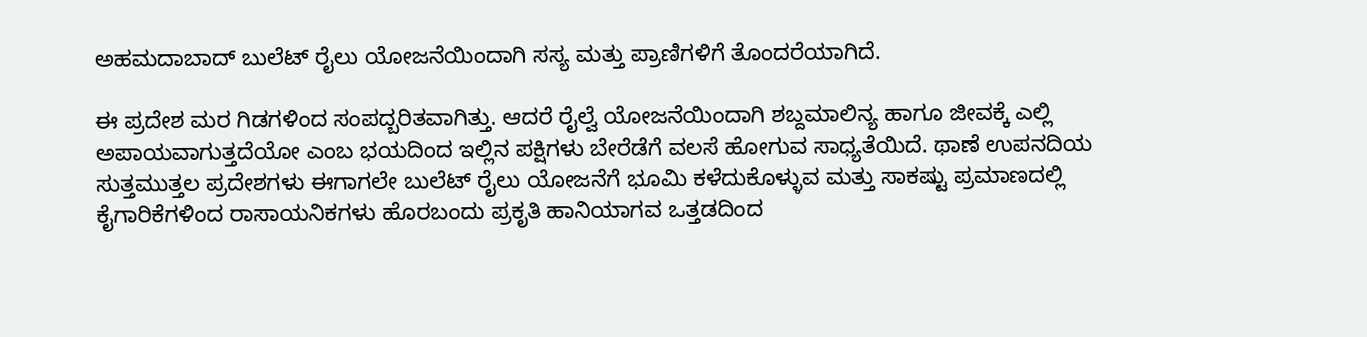ಅಹಮದಾಬಾದ್ ಬುಲೆಟ್ ರೈಲು ಯೋಜನೆಯಿಂದಾಗಿ ಸಸ್ಯ ಮತ್ತು ಪ್ರಾಣಿಗಳಿಗೆ ತೊಂದರೆಯಾಗಿದೆ.

ಈ ಪ್ರದೇಶ ಮರ ಗಿಡಗಳಿಂದ ಸಂಪದ್ಬರಿತವಾಗಿತ್ತು. ಆದರೆ ರೈಲ್ವೆ ಯೋಜನೆಯಿಂದಾಗಿ ಶಬ್ದಮಾಲಿನ್ಯ ಹಾಗೂ ಜೀವಕ್ಕೆ ಎಲ್ಲಿ ಅಪಾಯವಾಗುತ್ತದೆಯೋ ಎಂಬ ಭಯದಿಂದ ಇಲ್ಲಿನ ಪಕ್ಷಿಗಳು ಬೇರೆಡೆಗೆ ವಲಸೆ ಹೋಗುವ ಸಾಧ್ಯತೆಯಿದೆ. ಥಾಣೆ ಉಪನದಿಯ ಸುತ್ತಮುತ್ತಲ ಪ್ರದೇಶಗಳು ಈಗಾಗಲೇ ಬುಲೆಟ್ ರೈಲು ಯೋಜನೆಗೆ ಭೂಮಿ ಕಳೆದುಕೊಳ್ಳುವ ಮತ್ತು ಸಾಕಷ್ಟು ಪ್ರಮಾಣದಲ್ಲಿ ಕೈಗಾರಿಕೆಗಳಿಂದ ರಾಸಾಯನಿಕಗಳು ಹೊರಬಂದು ಪ್ರಕೃತಿ ಹಾನಿಯಾಗವ ಒತ್ತಡದಿಂದ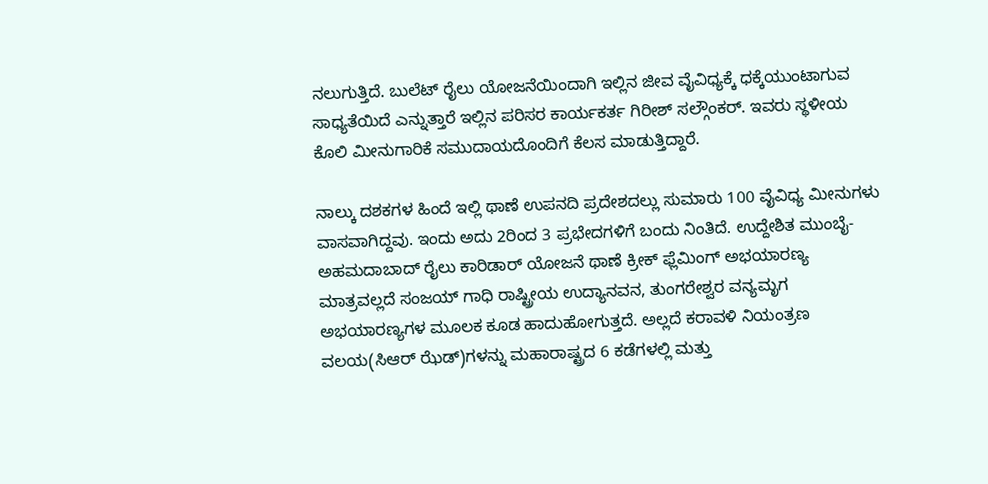ನಲುಗುತ್ತಿದೆ. ಬುಲೆಟ್ ರೈಲು ಯೋಜನೆಯಿಂದಾಗಿ ಇಲ್ಲಿನ ಜೀವ ವೈವಿಧ್ಯಕ್ಕೆ ಧಕ್ಕೆಯುಂಟಾಗುವ ಸಾಧ್ಯತೆಯಿದೆ ಎನ್ನುತ್ತಾರೆ ಇಲ್ಲಿನ ಪರಿಸರ ಕಾರ್ಯಕರ್ತ ಗಿರೀಶ್ ಸಲ್ಗೌಂಕರ್. ಇವರು ಸ್ಥಳೀಯ ಕೊಲಿ ಮೀನುಗಾರಿಕೆ ಸಮುದಾಯದೊಂದಿಗೆ ಕೆಲಸ ಮಾಡುತ್ತಿದ್ದಾರೆ.

ನಾಲ್ಕು ದಶಕಗಳ ಹಿಂದೆ ಇಲ್ಲಿ ಥಾಣೆ ಉಪನದಿ ಪ್ರದೇಶದಲ್ಲು ಸುಮಾರು 100 ವೈವಿಧ್ಯ ಮೀನುಗಳು ವಾಸವಾಗಿದ್ದವು. ಇಂದು ಅದು 2ರಿಂದ 3 ಪ್ರಭೇದಗಳಿಗೆ ಬಂದು ನಿಂತಿದೆ. ಉದ್ದೇಶಿತ ಮುಂಬೈ-ಅಹಮದಾಬಾದ್ ರೈಲು ಕಾರಿಡಾರ್ ಯೋಜನೆ ಥಾಣೆ ಕ್ರೀಕ್ ಫ್ಲೆಮಿಂಗ್ ಅಭಯಾರಣ್ಯ ಮಾತ್ರವಲ್ಲದೆ ಸಂಜಯ್ ಗಾಧಿ ರಾಷ್ಟ್ರೀಯ ಉದ್ಯಾನವನ, ತುಂಗರೇಶ್ವರ ವನ್ಯಮೃಗ ಅಭಯಾರಣ್ಯಗಳ ಮೂಲಕ ಕೂಡ ಹಾದುಹೋಗುತ್ತದೆ. ಅಲ್ಲದೆ ಕರಾವಳಿ ನಿಯಂತ್ರಣ ವಲಯ(ಸಿಆರ್ ಝೆಡ್)ಗಳನ್ನು ಮಹಾರಾಷ್ಟ್ರದ 6 ಕಡೆಗಳಲ್ಲಿ ಮತ್ತು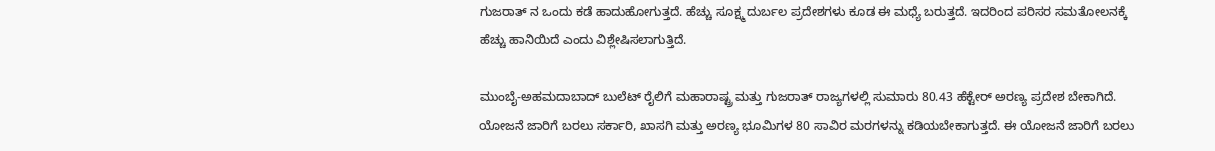ಗುಜರಾತ್ ನ ಒಂದು ಕಡೆ ಹಾದುಹೋಗುತ್ತದೆ. ಹೆಚ್ಚು ಸೂಕ್ಷ್ಮ ದುರ್ಬಲ ಪ್ರದೇಶಗಳು ಕೂಡ ಈ ಮಧ್ಯೆ ಬರುತ್ತದೆ. ಇದರಿಂದ ಪರಿಸರ ಸಮತೋಲನಕ್ಕೆ ಹೆಚ್ಚು ಹಾನಿಯಿದೆ ಎಂದು ವಿಶ್ಲೇಷಿಸಲಾಗುತ್ತಿದೆ.

ಮುಂಬೈ-ಅಹಮದಾಬಾದ್ ಬುಲೆಟ್ ರೈಲಿಗೆ ಮಹಾರಾಷ್ಟ್ರ ಮತ್ತು ಗುಜರಾತ್ ರಾಜ್ಯಗಳಲ್ಲಿ ಸುಮಾರು 80.43 ಹೆಕ್ಟೇರ್ ಅರಣ್ಯ ಪ್ರದೇಶ ಬೇಕಾಗಿದೆ. ಯೋಜನೆ ಜಾರಿಗೆ ಬರಲು ಸರ್ಕಾರಿ, ಖಾಸಗಿ ಮತ್ತು ಅರಣ್ಯ ಭೂಮಿಗಳ 80 ಸಾವಿರ ಮರಗಳನ್ನು ಕಡಿಯಬೇಕಾಗುತ್ತದೆ. ಈ ಯೋಜನೆ ಜಾರಿಗೆ ಬರಲು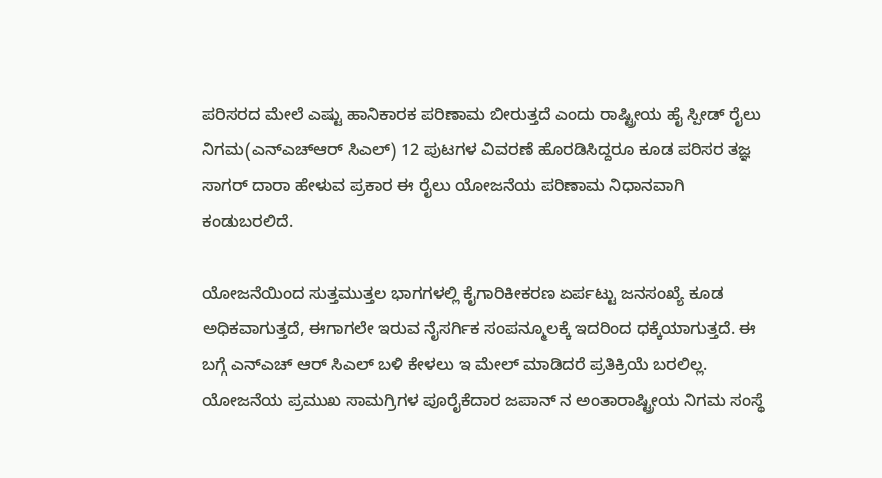ಪರಿಸರದ ಮೇಲೆ ಎಷ್ಟು ಹಾನಿಕಾರಕ ಪರಿಣಾಮ ಬೀರುತ್ತದೆ ಎಂದು ರಾಷ್ಟ್ರೀಯ ಹೈ ಸ್ಪೀಡ್ ರೈಲು ನಿಗಮ(ಎನ್ಎಚ್ಆರ್ ಸಿಎಲ್) 12 ಪುಟಗಳ ವಿವರಣೆ ಹೊರಡಿಸಿದ್ದರೂ ಕೂಡ ಪರಿಸರ ತಜ್ಞ ಸಾಗರ್ ದಾರಾ ಹೇಳುವ ಪ್ರಕಾರ ಈ ರೈಲು ಯೋಜನೆಯ ಪರಿಣಾಮ ನಿಧಾನವಾಗಿ ಕಂಡುಬರಲಿದೆ.

ಯೋಜನೆಯಿಂದ ಸುತ್ತಮುತ್ತಲ ಭಾಗಗಳಲ್ಲಿ ಕೈಗಾರಿಕೀಕರಣ ಏರ್ಪಟ್ಟು ಜನಸಂಖ್ಯೆ ಕೂಡ ಅಧಿಕವಾಗುತ್ತದೆ, ಈಗಾಗಲೇ ಇರುವ ನೈಸರ್ಗಿಕ ಸಂಪನ್ಮೂಲಕ್ಕೆ ಇದರಿಂದ ಧಕ್ಕೆಯಾಗುತ್ತದೆ. ಈ ಬಗ್ಗೆ ಎನ್ಎಚ್ ಆರ್ ಸಿಎಲ್ ಬಳಿ ಕೇಳಲು ಇ ಮೇಲ್ ಮಾಡಿದರೆ ಪ್ರತಿಕ್ರಿಯೆ ಬರಲಿಲ್ಲ. ಯೋಜನೆಯ ಪ್ರಮುಖ ಸಾಮಗ್ರಿಗಳ ಪೂರೈಕೆದಾರ ಜಪಾನ್ ನ ಅಂತಾರಾಷ್ಟ್ರೀಯ ನಿಗಮ ಸಂಸ್ಥೆ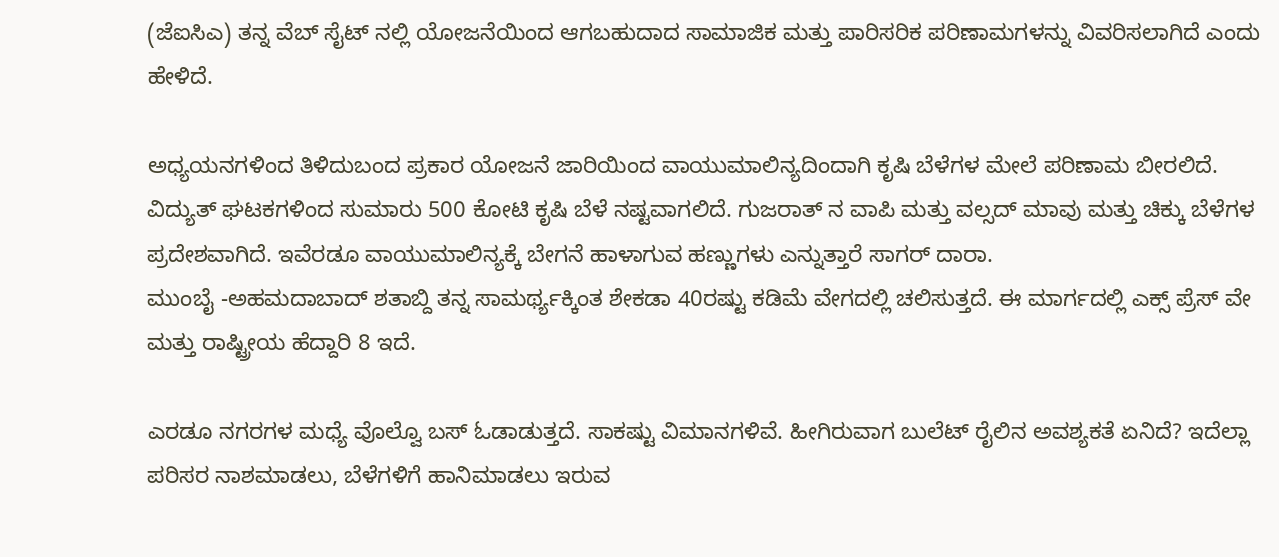(ಜೆಐಸಿಎ) ತನ್ನ ವೆಬ್ ಸೈಟ್ ನಲ್ಲಿ ಯೋಜನೆಯಿಂದ ಆಗಬಹುದಾದ ಸಾಮಾಜಿಕ ಮತ್ತು ಪಾರಿಸರಿಕ ಪರಿಣಾಮಗಳನ್ನು ವಿವರಿಸಲಾಗಿದೆ ಎಂದು ಹೇಳಿದೆ.

ಅಧ್ಯಯನಗಳಿಂದ ತಿಳಿದುಬಂದ ಪ್ರಕಾರ ಯೋಜನೆ ಜಾರಿಯಿಂದ ವಾಯುಮಾಲಿನ್ಯದಿಂದಾಗಿ ಕೃಷಿ ಬೆಳೆಗಳ ಮೇಲೆ ಪರಿಣಾಮ ಬೀರಲಿದೆ. ವಿದ್ಯುತ್ ಘಟಕಗಳಿಂದ ಸುಮಾರು 500 ಕೋಟಿ ಕೃಷಿ ಬೆಳೆ ನಷ್ಟವಾಗಲಿದೆ. ಗುಜರಾತ್ ನ ವಾಪಿ ಮತ್ತು ವಲ್ಸದ್ ಮಾವು ಮತ್ತು ಚಿಕ್ಕು ಬೆಳೆಗಳ ಪ್ರದೇಶವಾಗಿದೆ. ಇವೆರಡೂ ವಾಯುಮಾಲಿನ್ಯಕ್ಕೆ ಬೇಗನೆ ಹಾಳಾಗುವ ಹಣ್ಣುಗಳು ಎನ್ನುತ್ತಾರೆ ಸಾಗರ್ ದಾರಾ.
ಮುಂಬೈ -ಅಹಮದಾಬಾದ್ ಶತಾಬ್ದಿ ತನ್ನ ಸಾಮರ್ಥ್ಯಕ್ಕಿಂತ ಶೇಕಡಾ 40ರಷ್ಟು ಕಡಿಮೆ ವೇಗದಲ್ಲಿ ಚಲಿಸುತ್ತದೆ. ಈ ಮಾರ್ಗದಲ್ಲಿ ಎಕ್ಸ್ ಪ್ರೆಸ್ ವೇ ಮತ್ತು ರಾಷ್ಟ್ರೀಯ ಹೆದ್ದಾರಿ 8 ಇದೆ.

ಎರಡೂ ನಗರಗಳ ಮಧ್ಯೆ ವೊಲ್ವೊ ಬಸ್ ಓಡಾಡುತ್ತದೆ. ಸಾಕಷ್ಟು ವಿಮಾನಗಳಿವೆ. ಹೀಗಿರುವಾಗ ಬುಲೆಟ್ ರೈಲಿನ ಅವಶ್ಯಕತೆ ಏನಿದೆ? ಇದೆಲ್ಲಾ ಪರಿಸರ ನಾಶಮಾಡಲು, ಬೆಳೆಗಳಿಗೆ ಹಾನಿಮಾಡಲು ಇರುವ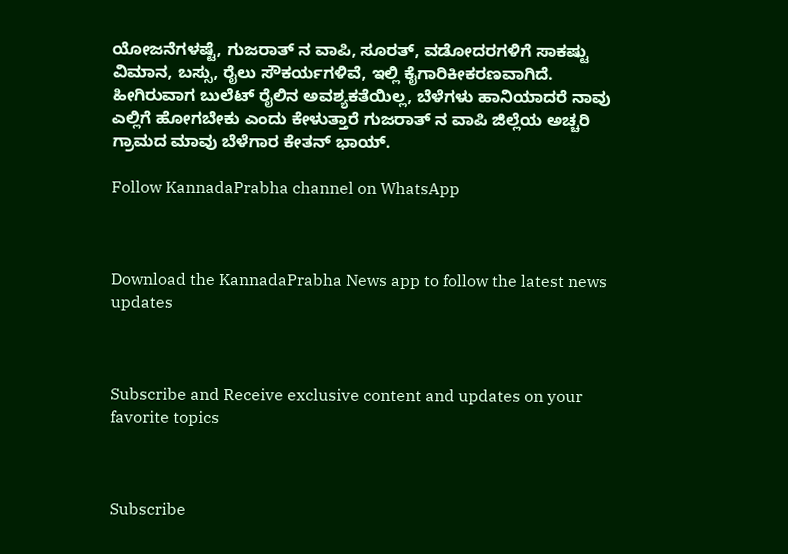ಯೋಜನೆಗಳಷ್ಟೆ, ಗುಜರಾತ್ ನ ವಾಪಿ, ಸೂರತ್, ವಡೋದರಗಳಿಗೆ ಸಾಕಷ್ಟು ವಿಮಾನ, ಬಸ್ಸು, ರೈಲು ಸೌಕರ್ಯಗಳಿವೆ, ಇಲ್ಲಿ ಕೈಗಾರಿಕೀಕರಣವಾಗಿದೆ. ಹೀಗಿರುವಾಗ ಬುಲೆಟ್ ರೈಲಿನ ಅವಶ್ಯಕತೆಯಿಲ್ಲ, ಬೆಳೆಗಳು ಹಾನಿಯಾದರೆ ನಾವು ಎಲ್ಲಿಗೆ ಹೋಗಬೇಕು ಎಂದು ಕೇಳುತ್ತಾರೆ ಗುಜರಾತ್ ನ ವಾಪಿ ಜಿಲ್ಲೆಯ ಅಚ್ಚರಿ ಗ್ರಾಮದ ಮಾವು ಬೆಳೆಗಾರ ಕೇತನ್ ಭಾಯ್.

Follow KannadaPrabha channel on WhatsApp



Download the KannadaPrabha News app to follow the latest news updates



Subscribe and Receive exclusive content and updates on your favorite topics



Subscribe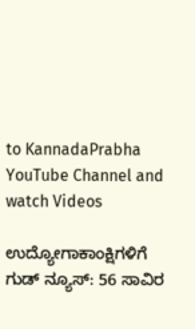to KannadaPrabha YouTube Channel and watch Videos

ಉದ್ಯೋಗಾಕಾಂಕ್ಷಿಗಳಿಗೆ ಗುಡ್ ನ್ಯೂಸ್: 56 ಸಾವಿರ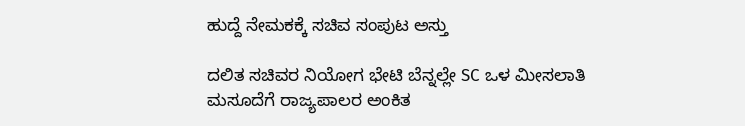ಹುದ್ದೆ ನೇಮಕಕ್ಕೆ ಸಚಿವ ಸಂಪುಟ ಅಸ್ತು

ದಲಿತ ಸಚಿವರ ನಿಯೋಗ ಭೇಟಿ ಬೆನ್ನಲ್ಲೇ SC ಒಳ ಮೀಸಲಾತಿ ಮಸೂದೆಗೆ ರಾಜ್ಯಪಾಲರ ಅಂಕಿತ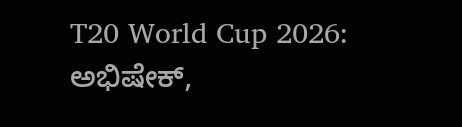T20 World Cup 2026: ಅಭಿಷೇಕ್,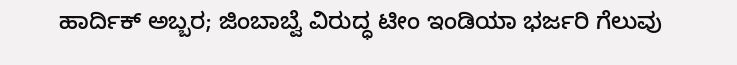ಹಾರ್ದಿಕ್ ಅಬ್ಬರ; ಜಿಂಬಾಬ್ವೆ ವಿರುದ್ಧ ಟೀಂ ಇಂಡಿಯಾ ಭರ್ಜರಿ ಗೆಲುವು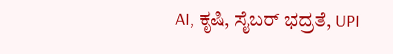AI, ಕೃಷಿ, ಸೈಬರ್ ಭದ್ರತೆ, UPI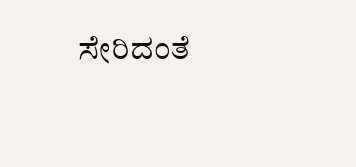ಸೇರಿದಂತೆ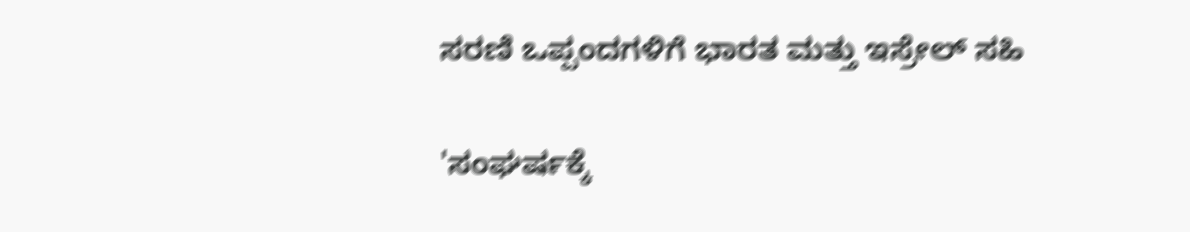ಸರಣಿ ಒಪ್ಪಂದಗಳಿಗೆ ಭಾರತ ಮತ್ತು ಇಸ್ರೇಲ್ ಸಹಿ

'ಸಂಘರ್ಷಕ್ಕೆ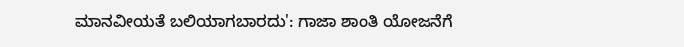ಮಾನವೀಯತೆ ಬಲಿಯಾಗಬಾರದು': ಗಾಜಾ ಶಾಂತಿ ಯೋಜನೆಗೆ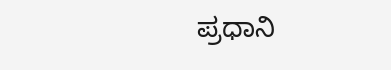ಪ್ರಧಾನಿ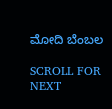ಮೋದಿ ಬೆಂಬಲ

SCROLL FOR NEXT